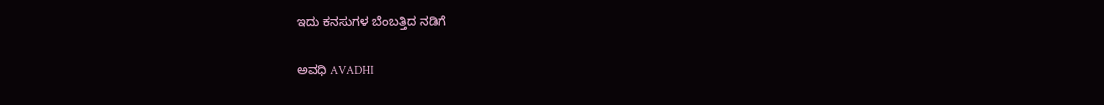ಇದು ಕನಸುಗಳ ಬೆಂಬತ್ತಿದ ನಡಿಗೆ‍

ಅವಧಿ AVADHI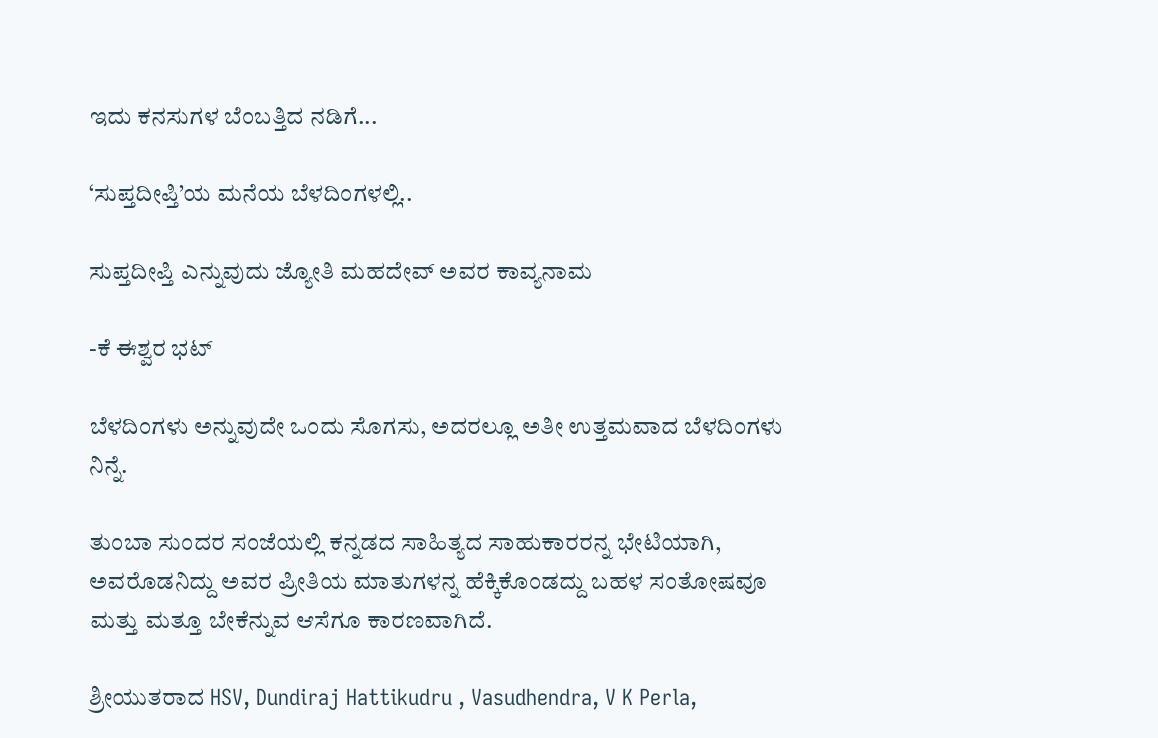ಇದು ಕನಸುಗಳ ಬೆಂಬತ್ತಿದ ನಡಿಗೆ...

‘ಸುಪ್ತದೀಪ್ತಿ’ಯ ಮನೆಯ ಬೆಳದಿಂಗಳಲ್ಲಿ..

ಸುಪ್ತದೀಪ್ತಿ ಎನ್ನುವುದು ಜ್ಯೋತಿ ಮಹದೇವ್ ಅವರ ಕಾವ್ಯನಾಮ

-ಕೆ ಈಶ್ವರ ಭಟ್

ಬೆಳದಿಂಗಳು ಅನ್ನುವುದೇ ಒಂದು ಸೊಗಸು, ಅದರಲ್ಲೂ ಅತೀ ಉತ್ತಮವಾದ ಬೆಳದಿಂಗಳು ನಿನ್ನೆ.

ತುಂಬಾ ಸುಂದರ ಸಂಜೆಯಲ್ಲಿ ಕನ್ನಡದ ಸಾಹಿತ್ಯದ ಸಾಹುಕಾರರನ್ನ ಭೇಟಿಯಾಗಿ, ಅವರೊಡನಿದ್ದು ಅವರ ಪ್ರೀತಿಯ ಮಾತುಗಳನ್ನ ಹೆಕ್ಕಿಕೊಂಡದ್ದು ಬಹಳ ಸಂತೋಷವೂ ಮತ್ತು ಮತ್ತೂ ಬೇಕೆನ್ನುವ ಆಸೆಗೂ ಕಾರಣವಾಗಿದೆ.

ಶ್ರೀಯುತರಾದ HSV, Dundiraj Hattikudru , Vasudhendra, V K Perla,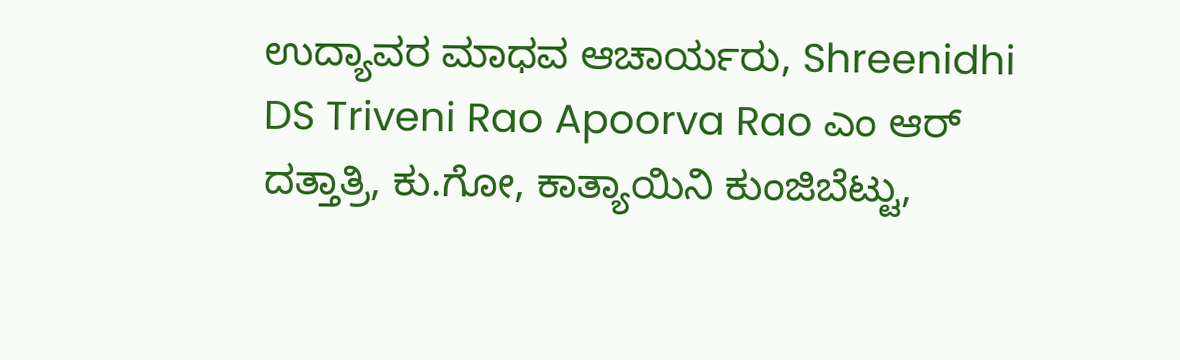ಉದ್ಯಾವರ ಮಾಧವ ಆಚಾರ್ಯರು, Shreenidhi DS Triveni Rao Apoorva Rao ಎಂ ಆರ್ ದತ್ತಾತ್ರಿ, ಕು.ಗೋ, ಕಾತ್ಯಾಯಿನಿ ಕುಂಜಿಬೆಟ್ಟು,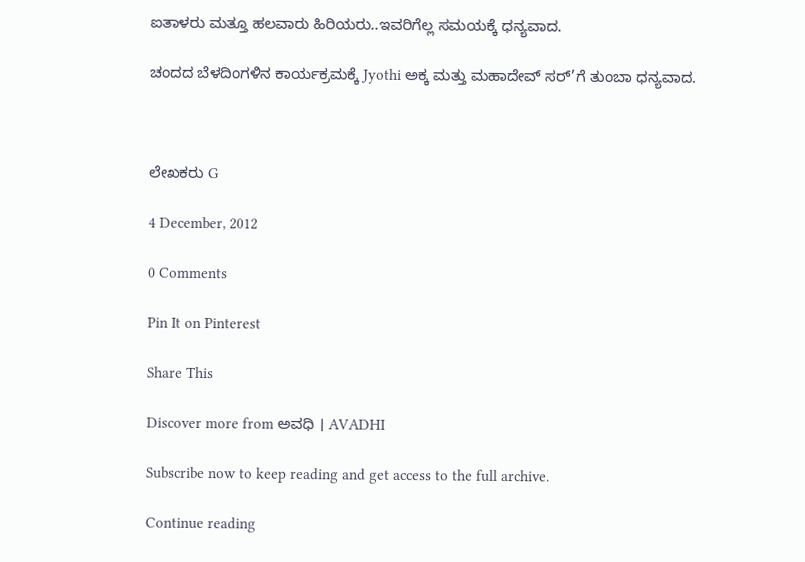ಐತಾಳರು ಮತ್ತೂ ಹಲವಾರು ಹಿರಿಯರು..ಇವರಿಗೆಲ್ಲ ಸಮಯಕ್ಕೆ ಧನ್ಯವಾದ.

ಚಂದದ ಬೆಳದಿಂಗಳಿನ ಕಾರ್ಯಕ್ರಮಕ್ಕೆ Jyothi ಅಕ್ಕ ಮತ್ತು ಮಹಾದೇವ್ ಸರ್’ಗೆ ತುಂಬಾ ಧನ್ಯವಾದ.



ಲೇಖಕರು G

4 December, 2012

0 Comments

Pin It on Pinterest

Share This

Discover more from ಅವಧಿ । AVADHI

Subscribe now to keep reading and get access to the full archive.

Continue reading